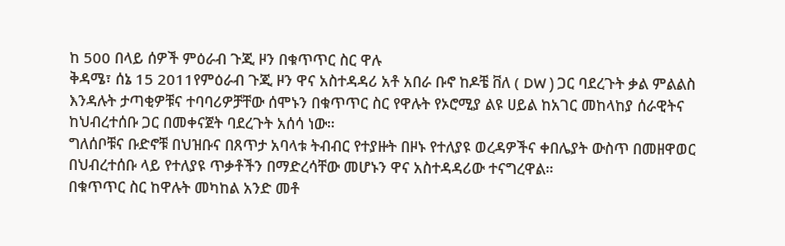ከ 500 በላይ ሰዎች ምዕራብ ጉጂ ዞን በቁጥጥር ስር ዋሉ
ቅዳሜ፣ ሰኔ 15 2011የምዕራብ ጉጂ ዞን ዋና አስተዳዳሪ አቶ አበራ ቡኖ ከዶቼ ቨለ ( DW ) ጋር ባደረጉት ቃል ምልልስ እንዳሉት ታጣቂዎቹና ተባባሪዎቻቸው ሰሞኑን በቁጥጥር ስር የዋሉት የኦሮሚያ ልዩ ሀይል ከአገር መከላከያ ሰራዊትና ከህብረተሰቡ ጋር በመቀናጀት ባደረጉት አሰሳ ነው።
ግለሰቦቹና ቡድኖቹ በህዝቡና በጸጥታ አባላቱ ትብብር የተያዙት በዞኑ የተለያዩ ወረዳዎችና ቀበሌያት ውስጥ በመዘዋወር በህብረተሰቡ ላይ የተለያዩ ጥቃቶችን በማድረሳቸው መሆኑን ዋና አስተዳዳሪው ተናግረዋል።
በቁጥጥር ስር ከዋሉት መካከል አንድ መቶ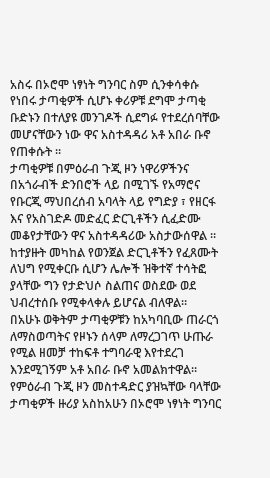አስሩ በኦሮሞ ነፃነት ግንባር ስም ሲንቀሳቀሱ የነበሩ ታጣቂዎች ሲሆኑ ቀሪዎቹ ደግሞ ታጣቂ ቡድኑን በተለያዩ መንገዶች ሲደግፉ የተደረሰባቸው መሆናቸውን ነው ዋና አስተዳዳሪ አቶ አበራ ቡኖ የጠቀሱት ።
ታጣቂዎቹ በምዕራብ ጉጂ ዞን ነዋሪዎችንና በአጎራብች ድንበሮች ላይ በሚገኙ የአማሮና የቡርጂ ማህበረሰብ አባላት ላይ የግድያ ፣ የዘርፋ እና የአስገድዶ መድፈር ድርጊቶችን ሲፈድሙ መቆየታቸውን ዋና አስተዳዳሪው አስታውሰዋል ።
ከተያዙት መካከል የወንጀል ድርጊቶችን የፈጸሙት ለህግ የሚቀርቡ ሲሆን ሌሎች ዝቅተኛ ተሳትፎ ያላቸው ግን የታድህሶ ስልጠና ወስደው ወደ ህብረተሰቡ የሚቀላቀሉ ይሆናል ብለዋል።
በአሁኑ ወቅትም ታጣቂዎቹን ከአካባቢው ጠራርጎ ለማስወጣትና የዞኑን ሰላም ለማረጋገጥ ሁጡራ የሚል ዘመቻ ተከፍቶ ተግባራዊ እየተደረገ እንደሚገኝም አቶ አበራ ቡኖ አመልክተዋል።
የምዕራብ ጉጂ ዞን መስተዳድር ያዝኳቸው ባላቸው ታጣቂዎች ዙሪያ አስከአሁን በኦሮሞ ነፃነት ግንባር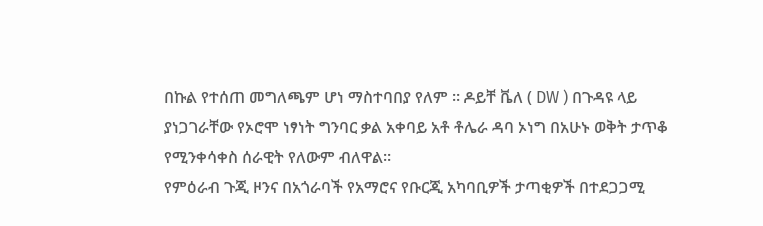በኩል የተሰጠ መግለጫም ሆነ ማስተባበያ የለም ። ዶይቸ ቬለ ( DW ) በጉዳዩ ላይ ያነጋገራቸው የኦሮሞ ነፃነት ግንባር ቃል አቀባይ አቶ ቶሌራ ዳባ ኦነግ በአሁኑ ወቅት ታጥቆ የሚንቀሳቀስ ሰራዊት የለውም ብለዋል።
የምዕራብ ጉጂ ዞንና በአጎራባች የአማሮና የቡርጂ አካባቢዎች ታጣቂዎች በተደጋጋሚ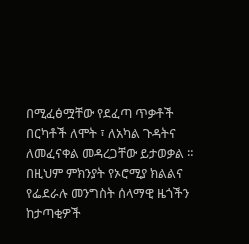በሚፈፅሟቸው የደፈጣ ጥቃቶች በርካቶች ለሞት ፣ ለአካል ጉዳትና ለመፈናቀል መዳረጋቸው ይታወቃል ። በዚህም ምክንያት የኦሮሚያ ክልልና የፌደራሉ መንግስት ሰላማዊ ዜጎችን ከታጣቂዎች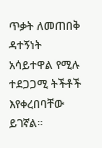ጥቃት ለመጠበቅ ዳተኝነት አሳይተዋል የሚሉ ተደጋጋሚ ትችቶች እየቀረበባቸው ይገኛል።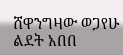ሸዋንግዛው ወጋየሁ
ልደት አበበ